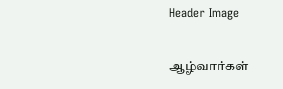Header Image

ஆழ்வார்கள்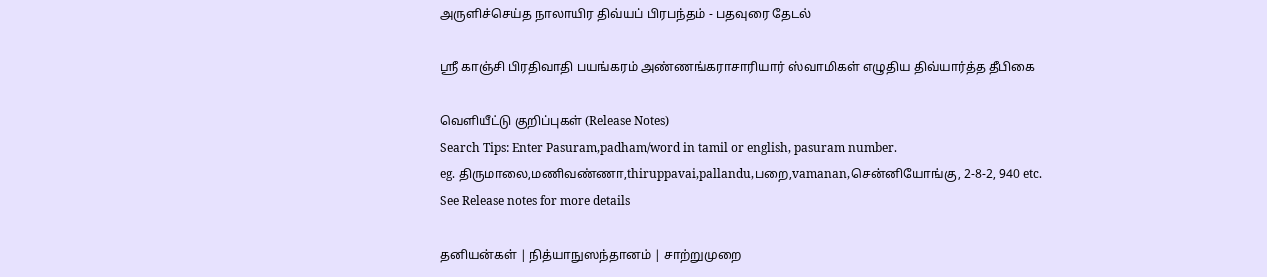அருளிச்செய்த நாலாயிர திவ்யப் பிரபந்தம் - பதவுரை தேடல்

ஸ்ரீ காஞ்சி பிரதிவாதி பயங்கரம் அண்ணங்கராசாரியார் ஸ்வாமிகள் எழுதிய திவ்யார்த்த தீபிகை

வெளியீட்டு குறிப்புகள் (Release Notes)
Search Tips: Enter Pasuram,padham/word in tamil or english, pasuram number.
eg. திருமாலை,மணிவண்ணா,thiruppavai,pallandu,பறை,vamanan,சென்னியோங்கு, 2-8-2, 940 etc.
See Release notes for more details

தனியன்கள் | நித்யாநுஸந்தானம் | சாற்றுமுறை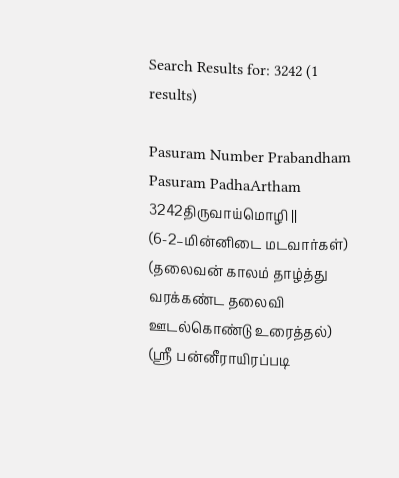Search Results for: 3242 (1 results)

Pasuram Number Prabandham Pasuram PadhaArtham
3242திருவாய்மொழி || (6-2–மின்னிடை மடவார்கள்) (தலைவன் காலம் தாழ்த்து வரக்கண்ட தலைவி ஊடல்கொண்டு உரைத்தல்) (ஸ்ரீ பன்னீராயிரப்படி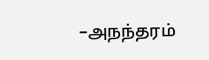–அநந்தரம்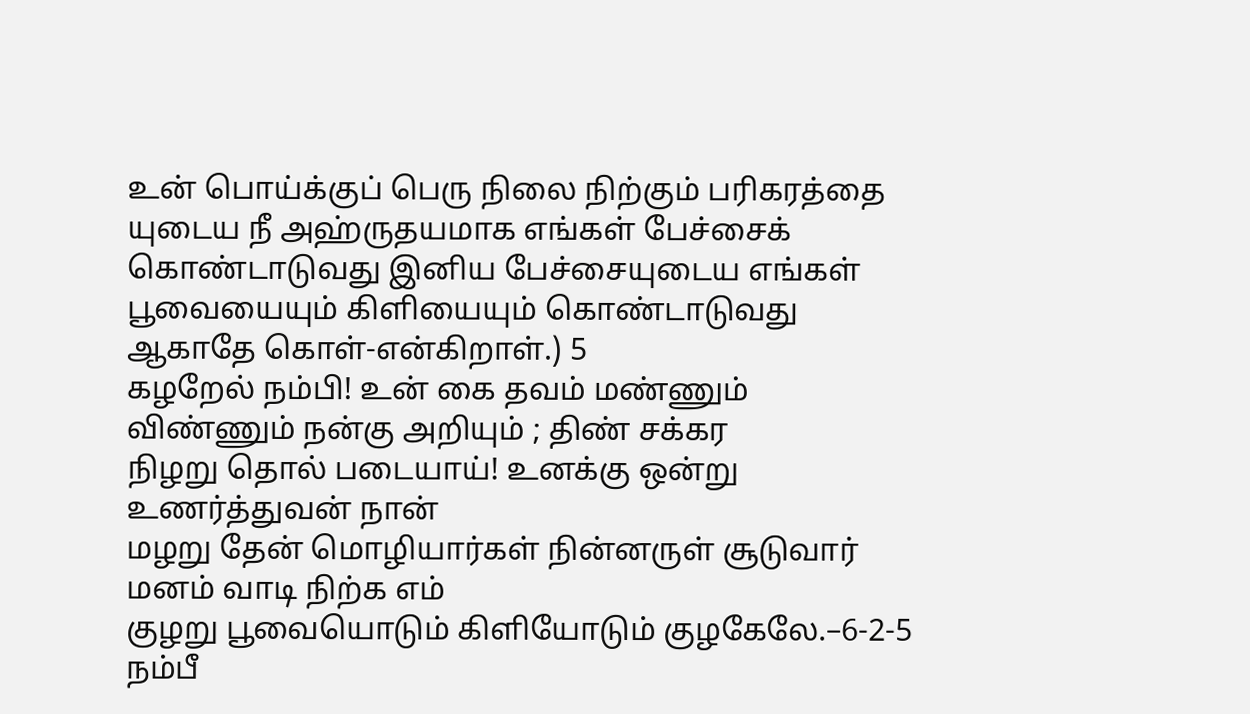உன் பொய்க்குப் பெரு நிலை நிற்கும் பரிகரத்தை யுடைய நீ அஹ்ருதயமாக எங்கள் பேச்சைக் கொண்டாடுவது இனிய பேச்சையுடைய எங்கள் பூவையையும் கிளியையும் கொண்டாடுவது ஆகாதே கொள்-என்கிறாள்.) 5
கழறேல் நம்பி! உன் கை தவம் மண்ணும் விண்ணும் நன்கு அறியும் ; திண் சக்கர
நிழறு தொல் படையாய்! உனக்கு ஒன்று உணர்த்துவன் நான்
மழறு தேன் மொழியார்கள் நின்னருள் சூடுவார் மனம் வாடி நிற்க எம்
குழறு பூவையொடும் கிளியோடும் குழகேலே.–6-2-5
நம்பீ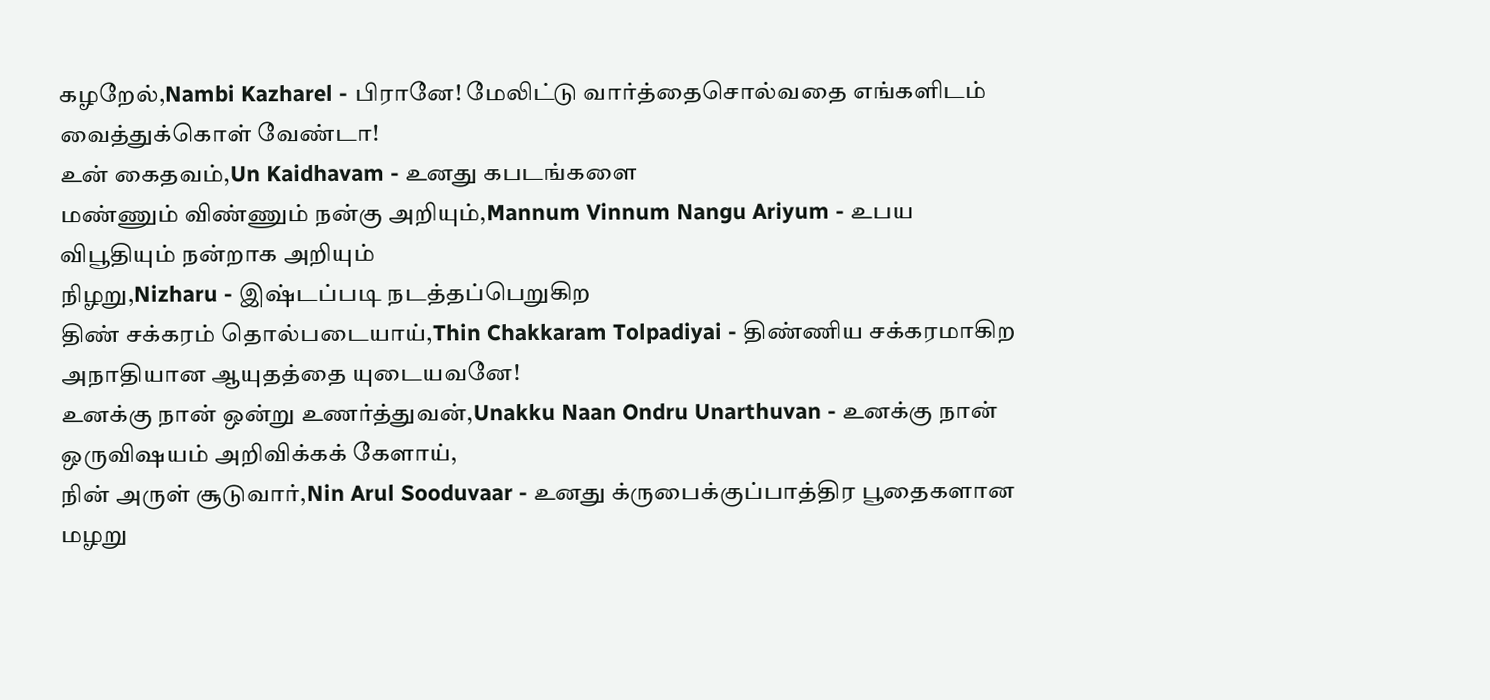கழறேல்,Nambi Kazharel - பிரானே! மேலிட்டு வார்த்தைசொல்வதை எங்களிடம் வைத்துக்கொள் வேண்டா!
உன் கைதவம்,Un Kaidhavam - உனது கபடங்களை
மண்ணும் விண்ணும் நன்கு அறியும்,Mannum Vinnum Nangu Ariyum - உபய விபூதியும் நன்றாக அறியும்
நிழறு,Nizharu - இஷ்டப்படி நடத்தப்பெறுகிற
திண் சக்கரம் தொல்படையாய்,Thin Chakkaram Tolpadiyai - திண்ணிய சக்கரமாகிற அநாதியான ஆயுதத்தை யுடையவனே!
உனக்கு நான் ஒன்று உணர்த்துவன்,Unakku Naan Ondru Unarthuvan - உனக்கு நான் ஒருவிஷயம் அறிவிக்கக் கேளாய்,
நின் அருள் சூடுவார்,Nin Arul Sooduvaar - உனது க்ருபைக்குப்பாத்திர பூதைகளான
மழறு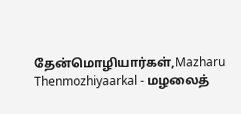தேன்மொழியார்கள்,Mazharu Thenmozhiyaarkal - மழலைத்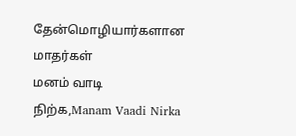தேன்மொழியார்களான மாதர்கள்
மனம் வாடி நிற்க,Manam Vaadi Nirka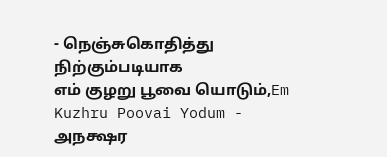- நெஞ்சுகொதித்து நிற்கும்படியாக
எம் குழறு பூவை யொடும்,Em Kuzhru Poovai Yodum - அநக்ஷர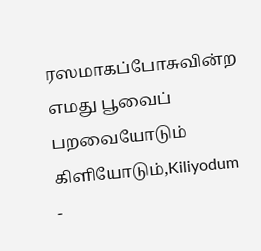ரஸமாகப்போசுவின்ற எமது பூவைப் பறவையோடும்
கிளியோடும்,Kiliyodum -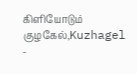கிளியோடும்
குழகேல்,Kuzhagel -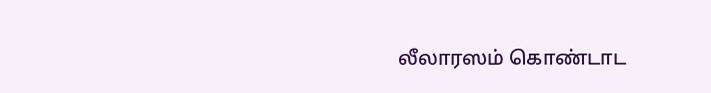லீலாரஸம் கொண்டாட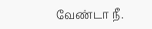வேண்டா நீ.